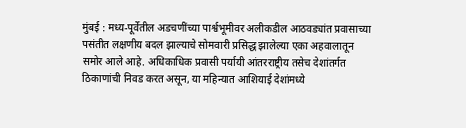मुंबई : मध्य-पूर्वेतील अडचणींच्या पार्श्वभूमीवर अलीकडील आठवड्यांत प्रवासाच्या पसंतीत लक्षणीय बदल झाल्याचे सोमवारी प्रसिद्ध झालेल्या एका अहवालातून समोर आले आहे. अधिकाधिक प्रवासी पर्यायी आंतरराष्ट्रीय तसेच देशांतर्गत ठिकाणांची निवड करत असून, या महिन्यात आशियाई देशांमध्ये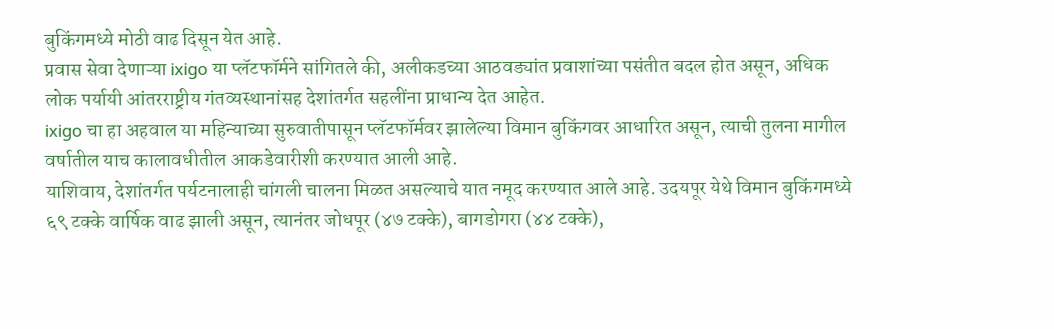बुकिंगमध्ये मोठी वाढ दिसून येत आहे.
प्रवास सेवा देणाऱ्या ixigo या प्लॅटफॉर्मने सांगितले की, अलीकडच्या आठवड्यांत प्रवाशांच्या पसंतीत बदल होत असून, अधिक लोक पर्यायी आंतरराष्ट्रीय गंतव्यस्थानांसह देशांतर्गत सहलींना प्राधान्य देत आहेत.
ixigo चा हा अहवाल या महिन्याच्या सुरुवातीपासून प्लॅटफॉर्मवर झालेल्या विमान बुकिंगवर आधारित असून, त्याची तुलना मागील वर्षातील याच कालावधीतील आकडेवारीशी करण्यात आली आहे.
याशिवाय, देशांतर्गत पर्यटनालाही चांगली चालना मिळत असल्याचे यात नमूद करण्यात आले आहे. उदयपूर येथे विमान बुकिंगमध्ये ६९ टक्के वार्षिक वाढ झाली असून, त्यानंतर जोधपूर (४७ टक्के), बागडोगरा (४४ टक्के),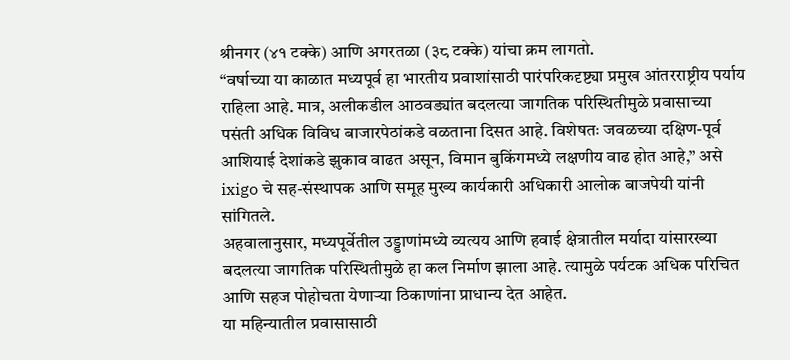श्रीनगर (४१ टक्के) आणि अगरतळा (३८ टक्के) यांचा क्रम लागतो.
“वर्षाच्या या काळात मध्यपूर्व हा भारतीय प्रवाशांसाठी पारंपरिकदृष्ट्या प्रमुख आंतरराष्ट्रीय पर्याय राहिला आहे. मात्र, अलीकडील आठवड्यांत बदलत्या जागतिक परिस्थितीमुळे प्रवासाच्या पसंती अधिक विविध बाजारपेठांकडे वळताना दिसत आहे. विशेषतः जवळच्या दक्षिण-पूर्व आशियाई देशांकडे झुकाव वाढत असून, विमान बुकिंगमध्ये लक्षणीय वाढ होत आहे,” असे ixigo चे सह-संस्थापक आणि समूह मुख्य कार्यकारी अधिकारी आलोक बाजपेयी यांनी सांगितले.
अहवालानुसार, मध्यपूर्वेतील उड्डाणांमध्ये व्यत्यय आणि हवाई क्षेत्रातील मर्यादा यांसारख्या बदलत्या जागतिक परिस्थितीमुळे हा कल निर्माण झाला आहे. त्यामुळे पर्यटक अधिक परिचित आणि सहज पोहोचता येणाऱ्या ठिकाणांना प्राधान्य देत आहेत.
या महिन्यातील प्रवासासाठी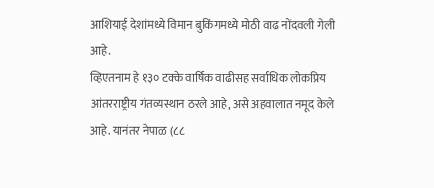आशियाई देशांमध्ये विमान बुकिंगमध्ये मोठी वाढ नोंदवली गेली आहे.
व्हिएतनाम हे १३० टक्के वार्षिक वाढीसह सर्वाधिक लोकप्रिय आंतरराष्ट्रीय गंतव्यस्थान ठरले आहे, असे अहवालात नमूद केले आहे. यानंतर नेपाळ (८८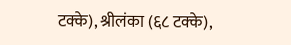टक्के), श्रीलंका (६८ टक्के),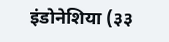इंडोनेशिया (३३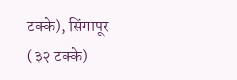टक्के), सिंगापूर (३२ टक्के)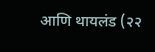आणि थायलंड (२२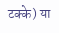टक्के) या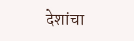देशांचा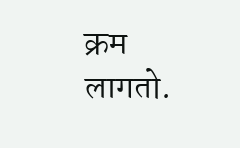क्रम लागतो.